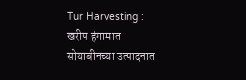Tur Harvesting : खरीप हंगामात सोयाबीनच्या उत्पादनात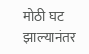मोठी घट झाल्यानंतर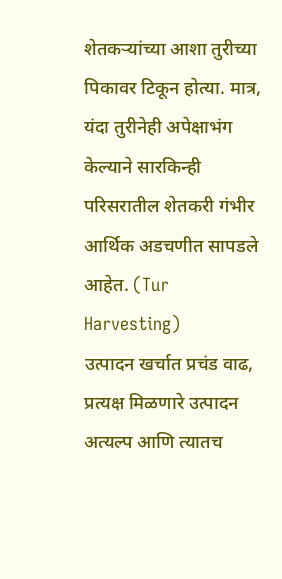शेतकऱ्यांच्या आशा तुरीच्या पिकावर टिकून होत्या. मात्र, यंदा तुरीनेही अपेक्षाभंग केल्याने सारकिन्ही परिसरातील शेतकरी गंभीर आर्थिक अडचणीत सापडले आहेत. (Tur Harvesting)
उत्पादन खर्चात प्रचंड वाढ, प्रत्यक्ष मिळणारे उत्पादन अत्यल्प आणि त्यातच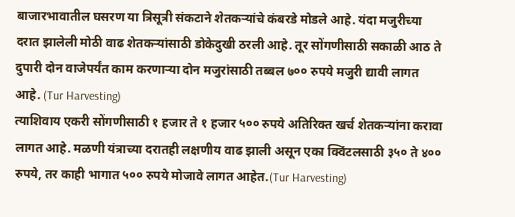बाजारभावातील घसरण या त्रिसूत्री संकटाने शेतकऱ्यांचे कंबरडे मोडले आहे. यंदा मजुरीच्या दरात झालेली मोठी वाढ शेतकऱ्यांसाठी डोकेदुखी ठरली आहे. तूर सोंगणीसाठी सकाळी आठ ते दुपारी दोन वाजेपर्यंत काम करणाऱ्या दोन मजुरांसाठी तब्बल ७०० रुपये मजुरी द्यावी लागत आहे. (Tur Harvesting)
त्याशिवाय एकरी सोंगणीसाठी १ हजार ते १ हजार ५०० रुपये अतिरिक्त खर्च शेतकऱ्यांना करावा लागत आहे. मळणी यंत्राच्या दरातही लक्षणीय वाढ झाली असून एका क्विंटलसाठी ३५० ते ४०० रुपये, तर काही भागात ५०० रुपये मोजावे लागत आहेत.(Tur Harvesting)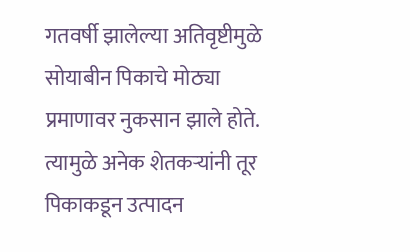गतवर्षी झालेल्या अतिवृष्टीमुळे सोयाबीन पिकाचे मोठ्या प्रमाणावर नुकसान झाले होते. त्यामुळे अनेक शेतकऱ्यांनी तूर पिकाकडून उत्पादन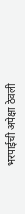भरपाईची अपेक्षा ठेवली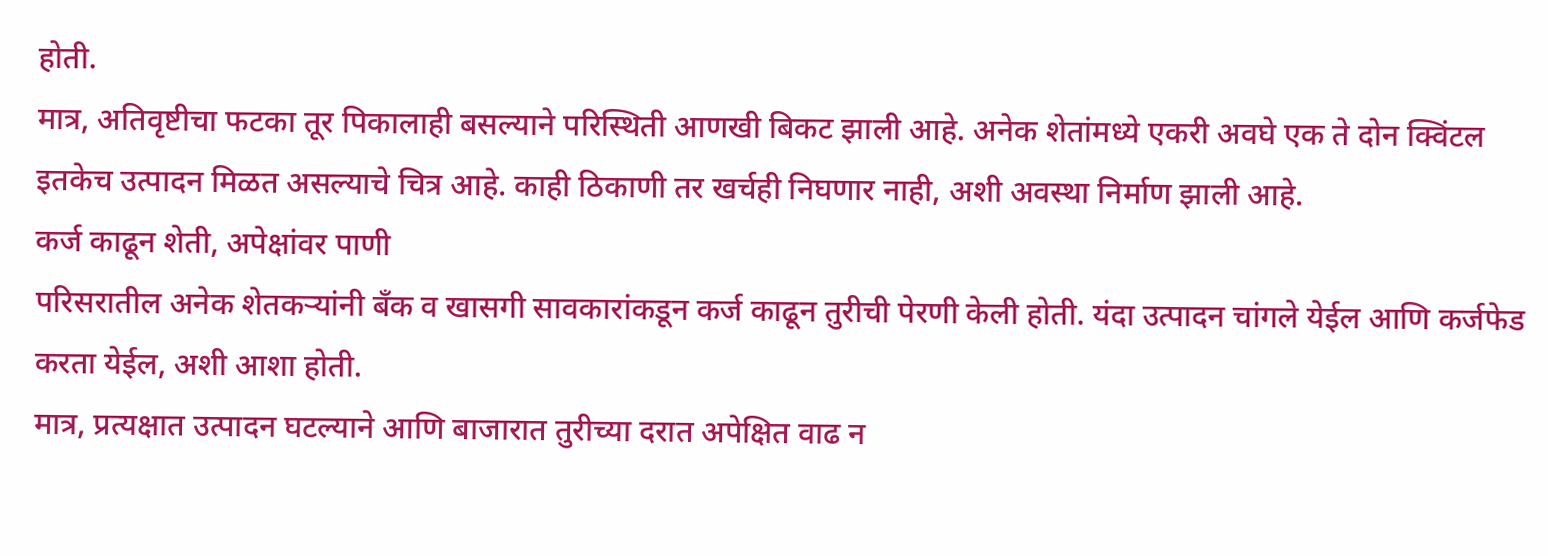होती.
मात्र, अतिवृष्टीचा फटका तूर पिकालाही बसल्याने परिस्थिती आणखी बिकट झाली आहे. अनेक शेतांमध्ये एकरी अवघे एक ते दोन क्विंटल इतकेच उत्पादन मिळत असल्याचे चित्र आहे. काही ठिकाणी तर खर्चही निघणार नाही, अशी अवस्था निर्माण झाली आहे.
कर्ज काढून शेती, अपेक्षांवर पाणी
परिसरातील अनेक शेतकऱ्यांनी बँक व खासगी सावकारांकडून कर्ज काढून तुरीची पेरणी केली होती. यंदा उत्पादन चांगले येईल आणि कर्जफेड करता येईल, अशी आशा होती.
मात्र, प्रत्यक्षात उत्पादन घटल्याने आणि बाजारात तुरीच्या दरात अपेक्षित वाढ न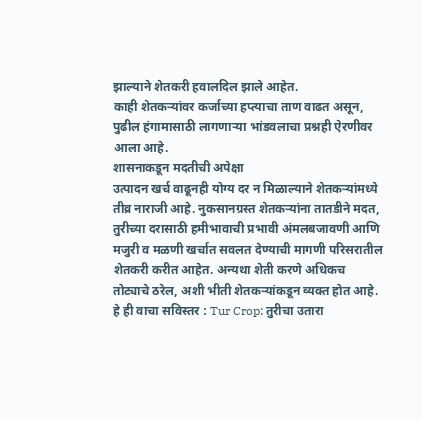झाल्याने शेतकरी हवालदिल झाले आहेत.
काही शेतकऱ्यांवर कर्जाच्या हप्त्याचा ताण वाढत असून, पुढील हंगामासाठी लागणाऱ्या भांडवलाचा प्रश्नही ऐरणीवर आला आहे.
शासनाकडून मदतीची अपेक्षा
उत्पादन खर्च वाढूनही योग्य दर न मिळाल्याने शेतकऱ्यांमध्ये तीव्र नाराजी आहे. नुकसानग्रस्त शेतकऱ्यांना तातडीने मदत, तुरीच्या दरासाठी हमीभावाची प्रभावी अंमलबजावणी आणि मजुरी व मळणी खर्चात सवलत देण्याची मागणी परिसरातील शेतकरी करीत आहेत. अन्यथा शेती करणे अधिकच तोट्याचे ठरेल, अशी भीती शेतकऱ्यांकडून व्यक्त होत आहे.
हे ही वाचा सविस्तर : Tur Crop: तुरीचा उतारा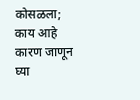कोसळला; काय आहे कारण जाणून घ्या